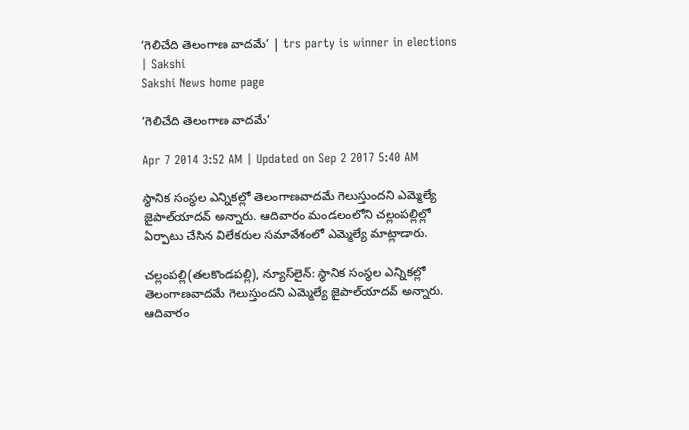‘గెలిచేది తెలంగాణ వాదమే’ | trs party is winner in elections | Sakshi
Sakshi News home page

‘గెలిచేది తెలంగాణ వాదమే’

Apr 7 2014 3:52 AM | Updated on Sep 2 2017 5:40 AM

స్థానిక సంస్థల ఎన్నికల్లో తెలంగాణవాదమే గెలుస్తుందని ఎమ్మెల్యే జైపాల్‌యాదవ్ అన్నారు. ఆదివారం మండలంలోని చల్లంపల్లిల్లో ఏర్పాటు చేసిన విలేకరుల సమావేశంలో ఎమ్మెల్యే మాట్లాడారు.

చల్లంపల్లి(తలకొండపల్లి), న్యూస్‌లైన్: స్థానిక సంస్థల ఎన్నికల్లో తెలంగాణవాదమే గెలుస్తుందని ఎమ్మెల్యే జైపాల్‌యాదవ్ అన్నారు. ఆదివారం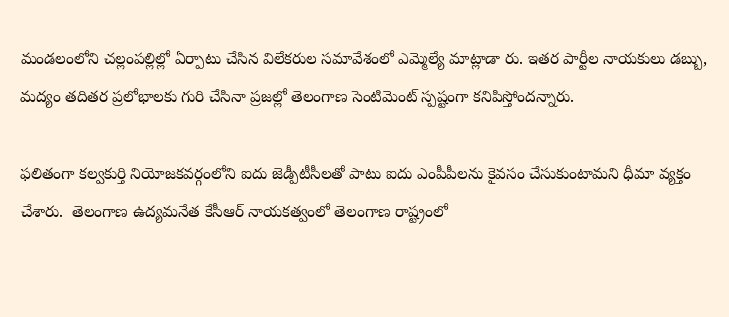మండలంలోని చల్లంపల్లిల్లో ఏర్పాటు చేసిన విలేకరుల సమావేశంలో ఎమ్మెల్యే మాట్లాడా రు. ఇతర పార్టీల నాయకులు డబ్బు, మద్యం తదితర ప్రలోభాలకు గురి చేసినా ప్రజల్లో తెలంగాణ సెంటిమెంట్ స్పష్టంగా కనిపిస్తోందన్నారు.

ఫలితంగా కల్వకుర్తి నియోజకవర్గంలోని ఐదు జెడ్పీటీసీలతో పాటు ఐదు ఎంపీపీలను కైవసం చేసుకుంటామని ధీమా వ్యక్తం చేశారు.  తెలంగాణ ఉద్యమనేత కేసీఆర్ నాయకత్వంలో తెలంగాణ రాష్ట్రంలో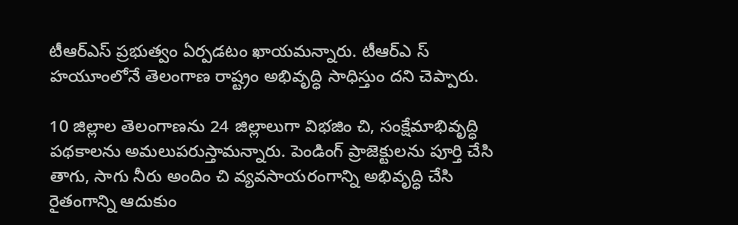టీఆర్‌ఎస్ ప్రభుత్వం ఏర్పడటం ఖాయమన్నారు. టీఆర్‌ఎ స్ హయూంలోనే తెలంగాణ రాష్ట్రం అభివృద్ధి సాధిస్తుం దని చెప్పారు.

10 జిల్లాల తెలంగాణను 24 జిల్లాలుగా విభజిం చి, సంక్షేమాభివృద్ధి పథకాలను అమలుపరుస్తామన్నారు. పెండింగ్ ప్రాజెక్టులను పూర్తి చేసి తాగు, సాగు నీరు అందిం చి వ్యవసాయరంగాన్ని అభివృద్ధి చేసి రైతంగాన్ని ఆదుకుం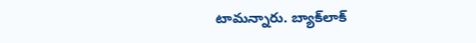టామన్నారు. బ్యాక్‌లాక్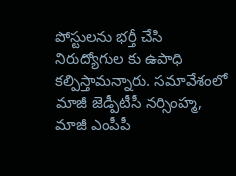పోస్టులను భర్తీ చేసి నిరుద్యోగుల కు ఉపాధి కల్పిస్తామన్నారు. సమావేశంలో మాజీ జెడ్పీటీసీ నర్సింహ్మ, మాజీ ఎంపీపీ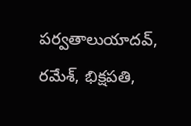పర్వతాలుయాదవ్, రమేశ్, భిక్షపతి,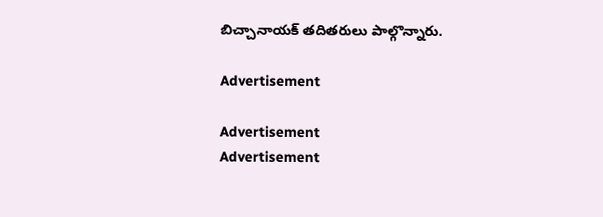బిచ్చానాయక్ తదితరులు పాల్గొన్నారు.

Advertisement

Advertisement
Advertisement